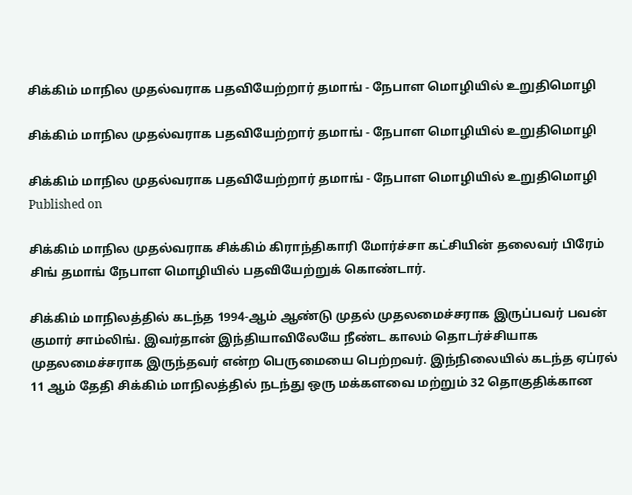சிக்கிம் மாநில முதல்வராக பதவியேற்றார் தமாங் - நேபாள மொழியில் உறுதிமொழி

சிக்கிம் மாநில முதல்வராக பதவியேற்றார் தமாங் - நேபாள மொழியில் உறுதிமொழி

சிக்கிம் மாநில முதல்வராக பதவியேற்றார் தமாங் - நேபாள மொழியில் உறுதிமொழி
Published on

சிக்கிம் மாநில முதல்வராக சிக்கிம் கிராந்திகாரி மோர்ச்சா கட்சியின் தலைவர் பிரேம் சிங் தமாங் நேபாள மொழியில் பதவியேற்றுக் கொண்டார்.

சிக்கிம் மாநிலத்தில் கடந்த 1994-ஆம் ஆண்டு முதல் முதலமைச்சராக இருப்பவர் பவன் குமார் சாம்லிங். இவர்தான் இந்தியாவிலேயே நீண்ட காலம் தொடர்ச்சியாக முதலமைச்சராக இருந்தவர் என்ற பெருமையை பெற்றவர். இந்நிலையில் கடந்த ஏப்ரல் 11 ஆம் தேதி சிக்கிம் மாநிலத்தில் நடந்து ஒரு மக்களவை மற்றும் 32 தொகுதிக்கான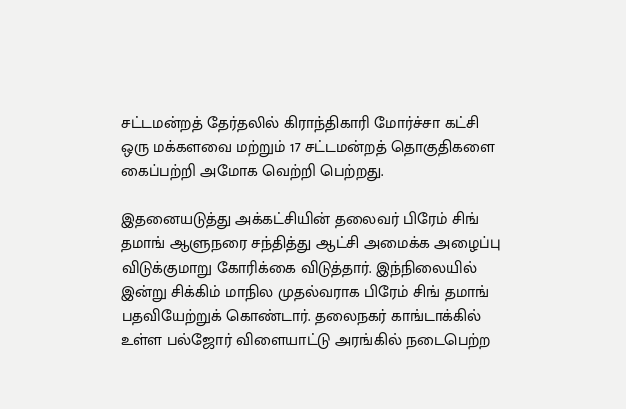சட்டமன்றத் தேர்தலில் கிராந்திகாரி மோர்ச்சா கட்சி ஒரு மக்களவை மற்றும் 17 சட்டமன்றத் தொகுதிகளை கைப்பற்றி அமோக வெற்றி பெற்றது.

இதனையடுத்து அக்கட்சியின் தலைவர் பிரேம் சிங் தமாங் ஆளுநரை சந்தித்து ஆட்சி அமைக்க அழைப்பு விடுக்குமாறு கோரிக்கை விடுத்தார். இந்நிலையில் இன்று சிக்கிம் மாநில முதல்வராக பிரேம் சிங் தமாங் பதவியேற்றுக் கொண்டார். தலைநகர் காங்டாக்கில் உள்ள பல்ஜோர் விளையாட்டு அரங்கில் நடைபெற்ற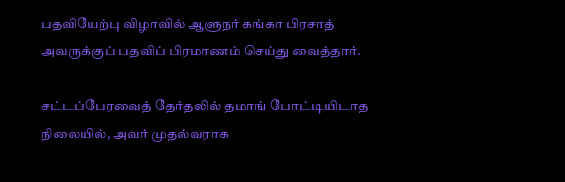பதவியேற்பு விழாவில் ஆளுநர் கங்கா பிரசாத் அவருக்குப் பதவிப் பிரமாணம் செய்து வைத்தார்.

சட்டப்பேரவைத் தேர்தலில் தமாங் போட்டியிடாத நிலையில், அவர் முதல்வராக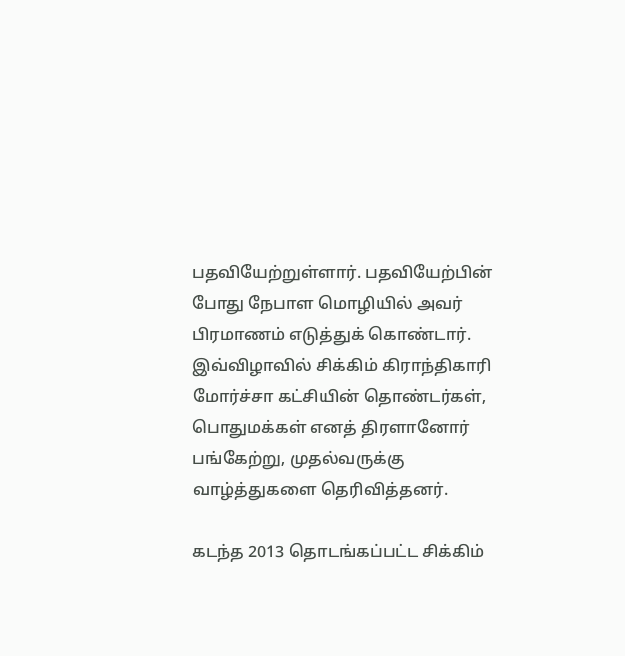பதவியேற்றுள்ளார். பதவியேற்பின் போது நேபாள மொழியில் அவர் பிரமாணம் எடுத்துக் கொண்டார். இவ்விழாவில் சிக்கிம் கிராந்திகாரி மோர்ச்சா கட்சியின் தொண்டர்கள், பொதுமக்கள் எனத் திரளானோர் பங்கேற்று, முதல்வருக்கு வாழ்த்துகளை தெரிவித்தனர்.

கடந்த 2013 தொடங்கப்பட்ட சிக்கிம்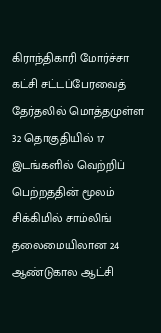கிராந்திகாரி மோர்ச்சா கட்சி சட்டப்பேரவைத் தேர்தலில் மொத்தமுள்ள 32 தொகுதியில் 17 இடங்களில் வெற்றிப் பெற்றததின் மூலம் சிக்கிமில் சாம்லிங் தலைமையிலான 24 ஆண்டுகால ஆட்சி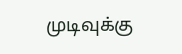முடிவுக்கு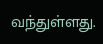வந்துள்ளது.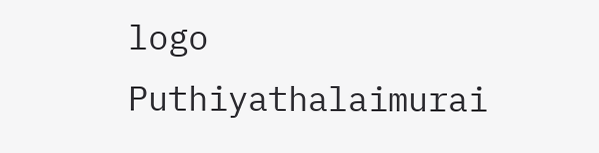logo
Puthiyathalaimurai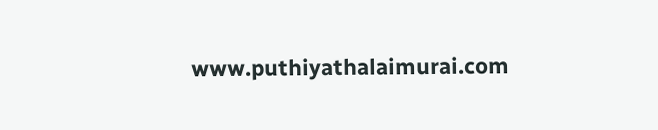www.puthiyathalaimurai.com